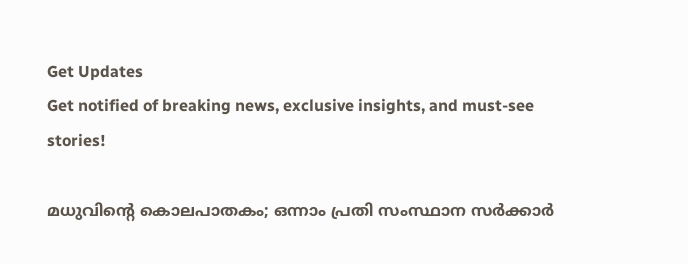Get Updates
Get notified of breaking news, exclusive insights, and must-see stories!

മധുവിന്റെ കൊലപാതകം; ഒന്നാം പ്രതി സംസ്ഥാന സര്‍ക്കാര്‍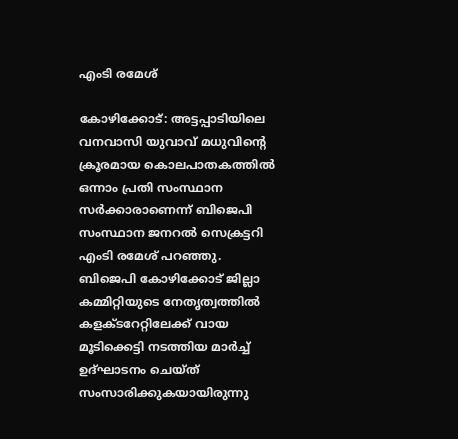എംടി രമേശ്

കോഴിക്കോട്: അട്ടപ്പാടിയിലെ വനവാസി യുവാവ് മധുവിന്റെ ക്രൂരമായ കൊലപാതകത്തില്‍ ഒന്നാം പ്രതി സംസ്ഥാന സര്‍ക്കാരാണെന്ന് ബിജെപി സംസ്ഥാന ജനറല്‍ സെക്രട്ടറി എംടി രമേശ് പറഞ്ഞു. ബിജെപി കോഴിക്കോട് ജില്ലാ കമ്മിറ്റിയുടെ നേതൃത്വത്തില്‍ കളക്ടറേറ്റിലേക്ക് വായ മൂടിക്കെട്ടി നടത്തിയ മാര്‍ച്ച് ഉദ്ഘാടനം ചെയ്ത് സംസാരിക്കുകയായിരുന്നു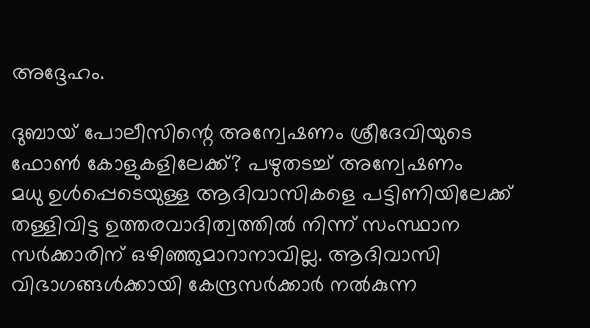അദ്ദേഹം.

ദുബായ് പോലീസിന്റെ അന്വേഷണം ശ്രീദേവിയുടെ ഫോൺ കോളുകളിലേക്ക്? പഴുതടച്ച് അന്വേഷണം
മധു ഉള്‍പ്പെടെയുള്ള ആദിവാസികളെ പട്ടിണിയിലേക്ക് തള്ളിവിട്ട ഉത്തരവാദിത്വത്തില്‍ നിന്ന് സംസ്ഥാന സര്‍ക്കാരിന് ഒഴിഞ്ഞുമാറാനാവില്ല. ആദിവാസി വിഭാഗങ്ങള്‍ക്കായി കേന്ദ്രസര്‍ക്കാര്‍ നല്‍കുന്ന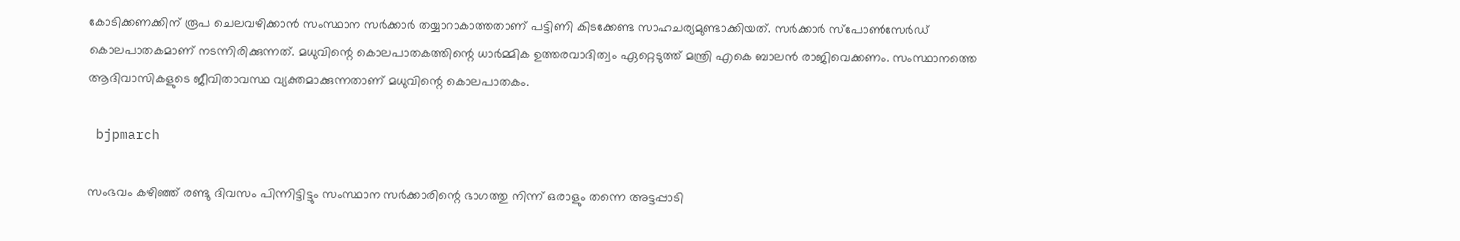കോടിക്കണക്കിന് രൂപ ചെലവഴിക്കാന്‍ സംസ്ഥാന സര്‍ക്കാര്‍ തയ്യാറാകാത്തതാണ് പട്ടിണി കിടക്കേണ്ട സാഹചര്യമുണ്ടാക്കിയത്. സര്‍ക്കാര്‍ സ്‌പോണ്‍സേര്‍ഡ് കൊലപാതകമാണ് നടന്നിരിക്കുന്നത്. മധുവിന്റെ കൊലപാതകത്തിന്റെ ധാര്‍മ്മിക ഉത്തരവാദിത്വം ഏറ്റെടുത്ത് മന്ത്രി എകെ ബാലന്‍ രാജിവെക്കണം. സംസ്ഥാനത്തെ ആദിവാസികളുടെ ജീവിതാവസ്ഥ വ്യക്തമാക്കുന്നതാണ് മധുവിന്റെ കൊലപാതകം.

 bjpmarch

സംഭവം കഴിഞ്ഞ് രണ്ടു ദിവസം പിന്നിട്ടിട്ടും സംസ്ഥാന സര്‍ക്കാരിന്റെ ഭാഗത്തു നിന്ന് ഒരാളും തന്നെ അട്ടപ്പാടി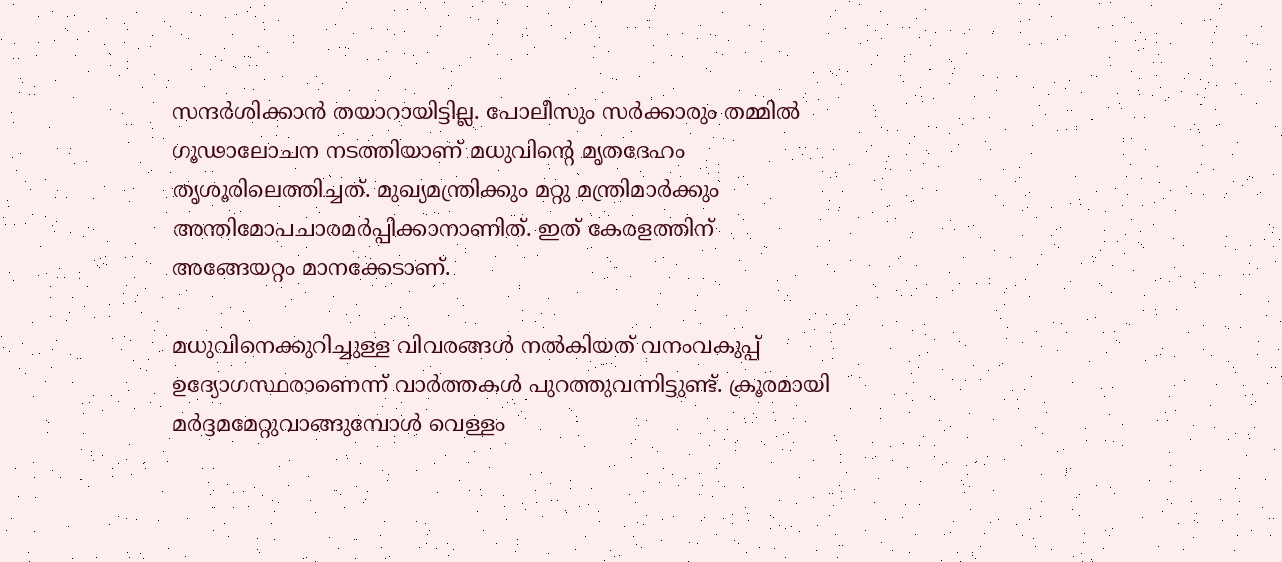സന്ദര്‍ശിക്കാന്‍ തയാറായിട്ടില്ല. പോലീസും സര്‍ക്കാരും തമ്മില്‍ ഗൂഢാലോചന നടത്തിയാണ് മധുവിന്റെ മൃതദേഹം തൃശൂരിലെത്തിച്ചത്. മുഖ്യമന്ത്രിക്കും മറ്റു മന്ത്രിമാര്‍ക്കും അന്തിമോപചാരമര്‍പ്പിക്കാനാണിത്. ഇത് കേരളത്തിന് അങ്ങേയറ്റം മാനക്കേടാണ്.

മധുവിനെക്കുറിച്ചുള്ള വിവരങ്ങള്‍ നല്‍കിയത് വനംവകുപ്പ് ഉദ്യോഗസ്ഥരാണെന്ന് വാര്‍ത്തകള്‍ പുറത്തുവന്നിട്ടുണ്ട്. ക്രൂരമായി മര്‍ദ്ദമമേറ്റുവാങ്ങുമ്പോള്‍ വെള്ളം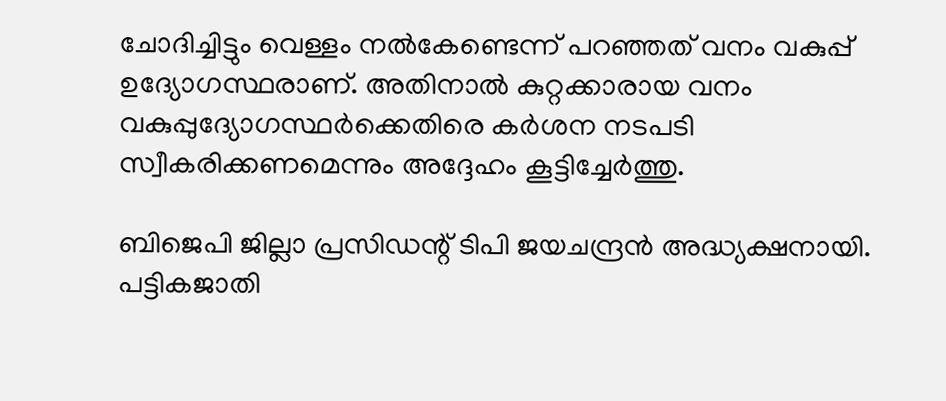ചോദിച്ചിട്ടും വെള്ളം നല്‍കേണ്ടെന്ന് പറഞ്ഞത് വനം വകുപ്പ് ഉദ്യോഗസ്ഥരാണ്. അതിനാല്‍ കുറ്റക്കാരായ വനം വകുപ്പുദ്യോഗസ്ഥര്‍ക്കെതിരെ കര്‍ശന നടപടി സ്വീകരിക്കണമെന്നും അദ്ദേഹം കൂട്ടിച്ചേര്‍ത്തു.

ബിജെപി ജില്ലാ പ്രസിഡന്റ് ടിപി ജയചന്ദ്രന്‍ അദ്ധ്യക്ഷനായി. പട്ടികജാതി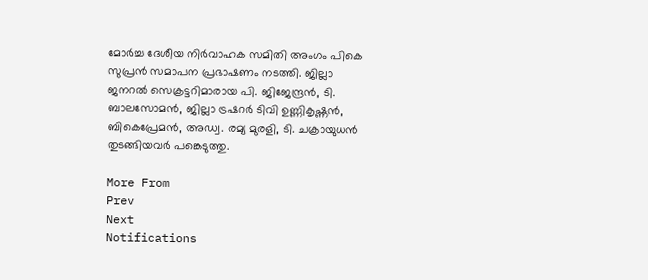മോര്‍ച്ച ദേശീയ നിര്‍വാഹക സമിതി അംഗം പികെ സുപ്രന്‍ സമാപന പ്രഭാഷണം നടത്തി. ജില്ലാ ജനറല്‍ സെക്രട്ടറിമാരായ പി. ജിജേന്ദ്രന്‍, ടി. ബാലസോമന്‍, ജില്ലാ ട്രഷറര്‍ ടിവി ഉണ്ണികൃഷ്ണന്‍, ബികെപ്രേമന്‍, അഡ്വ. രമ്യ മുരളി, ടി. ചക്രായുധന്‍ തുടങ്ങിയവര്‍ പങ്കെടുത്തു.

More From
Prev
Next
Notifications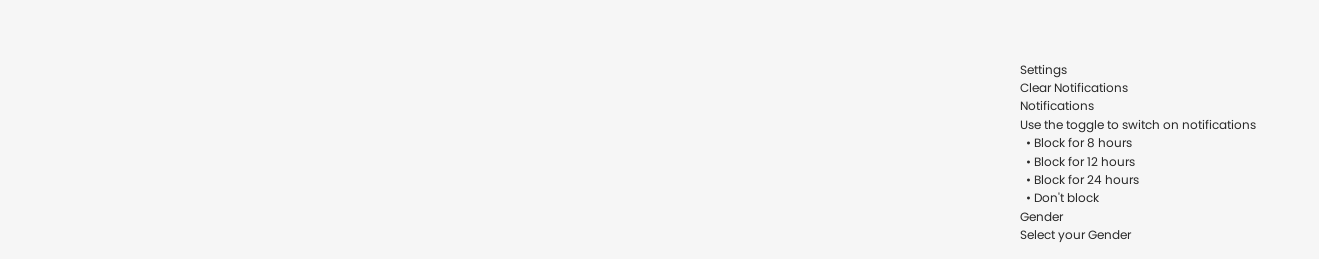Settings
Clear Notifications
Notifications
Use the toggle to switch on notifications
  • Block for 8 hours
  • Block for 12 hours
  • Block for 24 hours
  • Don't block
Gender
Select your Gender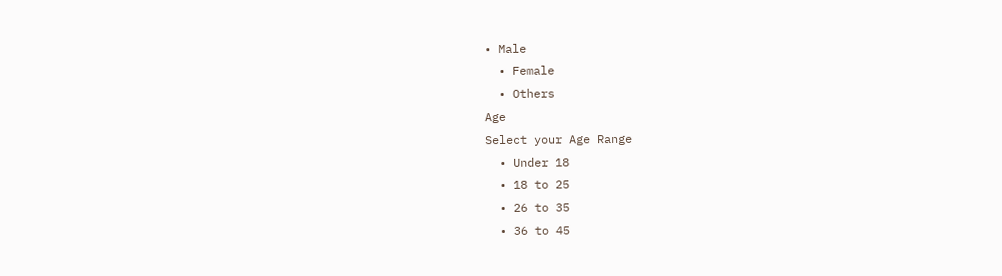• Male
  • Female
  • Others
Age
Select your Age Range
  • Under 18
  • 18 to 25
  • 26 to 35
  • 36 to 45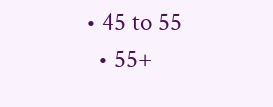• 45 to 55
  • 55+